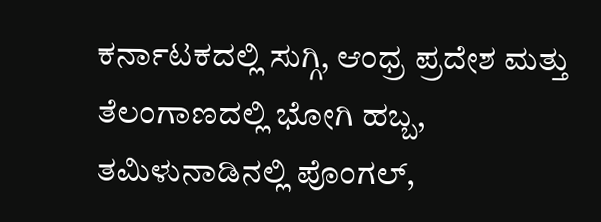ಕರ್ನಾಟಕದಲ್ಲಿ ಸುಗ್ಗಿ, ಆಂಧ್ರ ಪ್ರದೇಶ ಮತ್ತು ತೆಲಂಗಾಣದಲ್ಲಿ ಭೋಗಿ ಹಬ್ಬ, ತಮಿಳುನಾಡಿನಲ್ಲಿ ಪೊಂಗಲ್,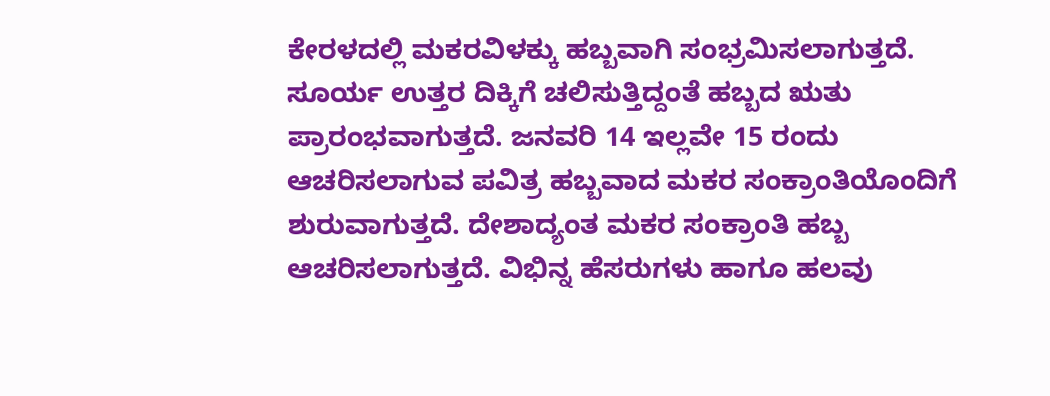ಕೇರಳದಲ್ಲಿ ಮಕರವಿಳಕ್ಕು ಹಬ್ಬವಾಗಿ ಸಂಭ್ರಮಿಸಲಾಗುತ್ತದೆ. ಸೂರ್ಯ ಉತ್ತರ ದಿಕ್ಕಿಗೆ ಚಲಿಸುತ್ತಿದ್ದಂತೆ ಹಬ್ಬದ ಋತು ಪ್ರಾರಂಭವಾಗುತ್ತದೆ. ಜನವರಿ 14 ಇಲ್ಲವೇ 15 ರಂದು ಆಚರಿಸಲಾಗುವ ಪವಿತ್ರ ಹಬ್ಬವಾದ ಮಕರ ಸಂಕ್ರಾಂತಿಯೊಂದಿಗೆ ಶುರುವಾಗುತ್ತದೆ. ದೇಶಾದ್ಯಂತ ಮಕರ ಸಂಕ್ರಾಂತಿ ಹಬ್ಬ ಆಚರಿಸಲಾಗುತ್ತದೆ. ವಿಭಿನ್ನ ಹೆಸರುಗಳು ಹಾಗೂ ಹಲವು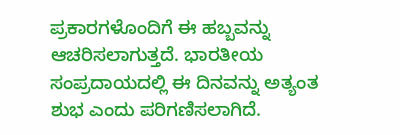ಪ್ರಕಾರಗಳೊಂದಿಗೆ ಈ ಹಬ್ಬವನ್ನು ಆಚರಿಸಲಾಗುತ್ತದೆ. ಭಾರತೀಯ ಸಂಪ್ರದಾಯದಲ್ಲಿ ಈ ದಿನವನ್ನು ಅತ್ಯಂತ ಶುಭ ಎಂದು ಪರಿಗಣಿಸಲಾಗಿದೆ.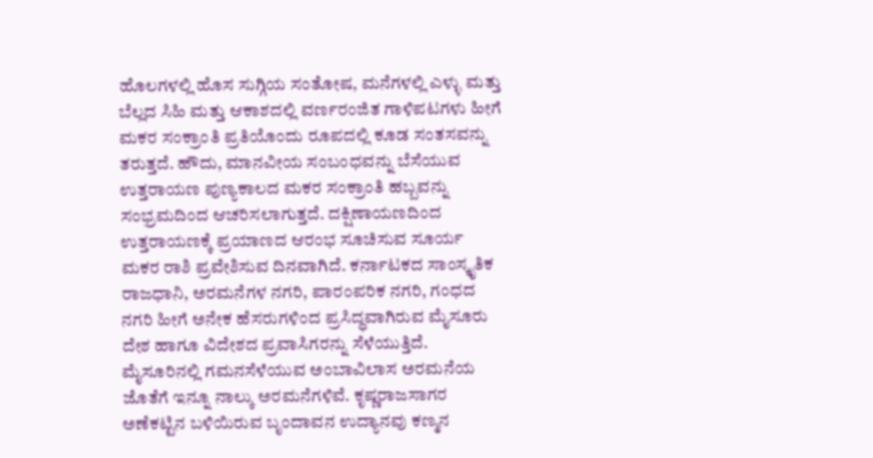ಹೊಲಗಳಲ್ಲಿ ಹೊಸ ಸುಗ್ಗಿಯ ಸಂತೋಷ, ಮನೆಗಳಲ್ಲಿ ಎಳ್ಳು ಮತ್ತು ಬೆಲ್ಲದ ಸಿಹಿ ಮತ್ತು ಆಕಾಶದಲ್ಲಿ ವರ್ಣರಂಜಿತ ಗಾಳಿಪಟಗಳು ಹೀಗೆ ಮಕರ ಸಂಕ್ರಾಂತಿ ಪ್ರತಿಯೊಂದು ರೂಪದಲ್ಲಿ ಕೂಡ ಸಂತಸವನ್ನು ತರುತ್ತದೆ. ಹೌದು, ಮಾನವೀಯ ಸಂಬಂಧವನ್ನು ಬೆಸೆಯುವ ಉತ್ತರಾಯಣ ಪುಣ್ಯಕಾಲದ ಮಕರ ಸಂಕ್ರಾಂತಿ ಹಬ್ಬವನ್ನು ಸಂಭ್ರಮದಿಂದ ಆಚರಿಸಲಾಗುತ್ತದೆ. ದಕ್ಷಿಣಾಯಣದಿಂದ ಉತ್ತರಾಯಣಕ್ಕೆ ಪ್ರಯಾಣದ ಆರಂಭ ಸೂಚಿಸುವ ಸೂರ್ಯ ಮಕರ ರಾಶಿ ಪ್ರವೇಶಿಸುವ ದಿನವಾಗಿದೆ. ಕರ್ನಾಟಕದ ಸಾಂಸ್ಕೃತಿಕ ರಾಜಧಾನಿ, ಅರಮನೆಗಳ ನಗರಿ, ಪಾರಂಪರಿಕ ನಗರಿ, ಗಂಧದ ನಗರಿ ಹೀಗೆ ಅನೇಕ ಹೆಸರುಗಳಿಂದ ಪ್ರಸಿದ್ಧವಾಗಿರುವ ಮೈಸೂರು ದೇಶ ಹಾಗೂ ವಿದೇಶದ ಪ್ರವಾಸಿಗರನ್ನು ಸೆಳೆಯುತ್ತಿದೆ. ಮೈಸೂರಿನಲ್ಲಿ ಗಮನಸೆಳೆಯುವ ಅಂಬಾವಿಲಾಸ ಅರಮನೆಯ ಜೊತೆಗೆ ಇನ್ನೂ ನಾಲ್ಕು ಅರಮನೆಗಳಿವೆ. ಕೃಷ್ಣರಾಜಸಾಗರ ಅಣೆಕಟ್ಟಿನ ಬಳಿಯಿರುವ ಬೃಂದಾವನ ಉದ್ಯಾನವು ಕಣ್ಮನ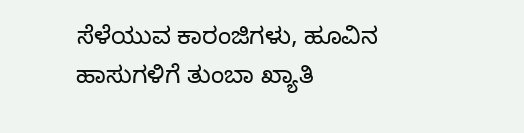ಸೆಳೆಯುವ ಕಾರಂಜಿಗಳು, ಹೂವಿನ ಹಾಸುಗಳಿಗೆ ತುಂಬಾ ಖ್ಯಾತಿ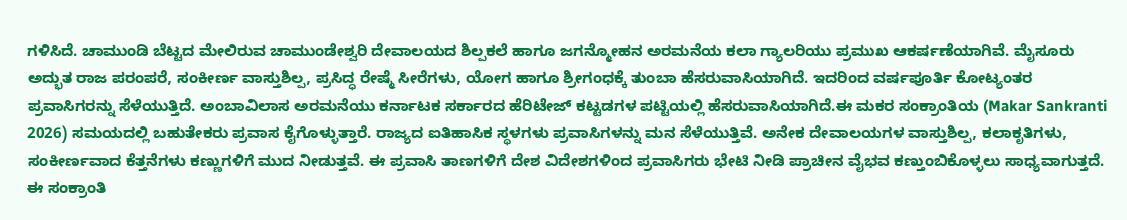ಗಳಿಸಿದೆ. ಚಾಮುಂಡಿ ಬೆಟ್ಟದ ಮೇಲಿರುವ ಚಾಮುಂಡೇಶ್ವರಿ ದೇವಾಲಯದ ಶಿಲ್ಪಕಲೆ ಹಾಗೂ ಜಗನ್ಮೋಹನ ಅರಮನೆಯ ಕಲಾ ಗ್ಯಾಲರಿಯು ಪ್ರಮುಖ ಆಕರ್ಷಣೆಯಾಗಿವೆ. ಮೈಸೂರು ಅದ್ಭುತ ರಾಜ ಪರಂಪರೆ, ಸಂಕೀರ್ಣ ವಾಸ್ತುಶಿಲ್ಪ, ಪ್ರಸಿದ್ಧ ರೇಷ್ಮೆ ಸೀರೆಗಳು, ಯೋಗ ಹಾಗೂ ಶ್ರೀಗಂಧಕ್ಕೆ ತುಂಬಾ ಹೆಸರುವಾಸಿಯಾಗಿದೆ. ಇದರಿಂದ ವರ್ಷಪೂರ್ತಿ ಕೋಟ್ಯಂತರ ಪ್ರವಾಸಿಗರನ್ನು ಸೆಳೆಯುತ್ತಿದೆ. ಅಂಬಾವಿಲಾಸ ಅರಮನೆಯು ಕರ್ನಾಟಕ ಸರ್ಕಾರದ ಹೆರಿಟೇಜ್ ಕಟ್ಟಡಗಳ ಪಟ್ಟಿಯಲ್ಲಿ ಹೆಸರುವಾಸಿಯಾಗಿದೆ.ಈ ಮಕರ ಸಂಕ್ರಾಂತಿಯ (Makar Sankranti 2026) ಸಮಯದಲ್ಲಿ ಬಹುತೇಕರು ಪ್ರವಾಸ ಕೈಗೊಳ್ಳುತ್ತಾರೆ. ರಾಜ್ಯದ ಐತಿಹಾಸಿಕ ಸ್ಥಳಗಳು ಪ್ರವಾಸಿಗಳನ್ನು ಮನ ಸೆಳೆಯುತ್ತಿವೆ. ಅನೇಕ ದೇವಾಲಯಗಳ ವಾಸ್ತುಶಿಲ್ಪ, ಕಲಾಕೃತಿಗಳು, ಸಂಕೀರ್ಣವಾದ ಕೆತ್ತನೆಗಳು ಕಣ್ಣುಗಳಿಗೆ ಮುದ ನೀಡುತ್ತವೆ. ಈ ಪ್ರವಾಸಿ ತಾಣಗಳಿಗೆ ದೇಶ ವಿದೇಶಗಳಿಂದ ಪ್ರವಾಸಿಗರು ಭೇಟಿ ನೀಡಿ ಪ್ರಾಚೀನ ವೈಭವ ಕಣ್ತುಂಬಿಕೊಳ್ಳಲು ಸಾಧ್ಯವಾಗುತ್ತದೆ. ಈ ಸಂಕ್ರಾಂತಿ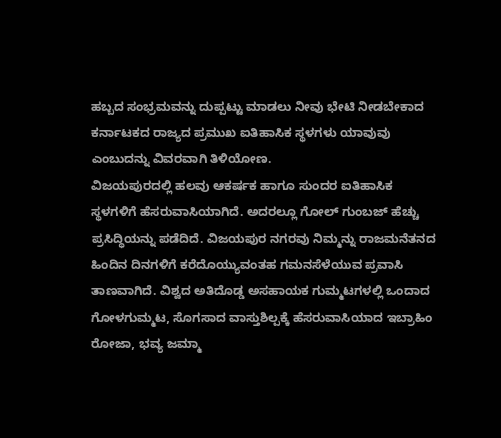ಹಬ್ಬದ ಸಂಭ್ರಮವನ್ನು ದುಪ್ಪಟ್ಟು ಮಾಡಲು ನೀವು ಭೇಟಿ ನೀಡಬೇಕಾದ ಕರ್ನಾಟಕದ ರಾಜ್ಯದ ಪ್ರಮುಖ ಐತಿಹಾಸಿಕ ಸ್ಥಳಗಳು ಯಾವುವು ಎಂಬುದನ್ನು ವಿವರವಾಗಿ ತಿಳಿಯೋಣ.
ವಿಜಯಪುರದಲ್ಲಿ ಹಲವು ಆಕರ್ಷಕ ಹಾಗೂ ಸುಂದರ ಐತಿಹಾಸಿಕ ಸ್ಥಳಗಳಿಗೆ ಹೆಸರುವಾಸಿಯಾಗಿದೆ. ಅದರಲ್ಲೂ ಗೋಲ್ ಗುಂಬಜ್ ಹೆಚ್ಚು ಪ್ರಸಿದ್ಧಿಯನ್ನು ಪಡೆದಿದೆ. ವಿಜಯಪುರ ನಗರವು ನಿಮ್ಮನ್ನು ರಾಜಮನೆತನದ ಹಿಂದಿನ ದಿನಗಳಿಗೆ ಕರೆದೊಯ್ಯುವಂತಹ ಗಮನಸೆಳೆಯುವ ಪ್ರವಾಸಿ ತಾಣವಾಗಿದೆ. ವಿಶ್ವದ ಅತಿದೊಡ್ಡ ಅಸಹಾಯಕ ಗುಮ್ಮಟಗಳಲ್ಲಿ ಒಂದಾದ ಗೋಳಗುಮ್ಮಟ, ಸೊಗಸಾದ ವಾಸ್ತುಶಿಲ್ಪಕ್ಕೆ ಹೆಸರುವಾಸಿಯಾದ ಇಬ್ರಾಹಿಂ ರೋಜಾ, ಭವ್ಯ ಜಮ್ಮಾ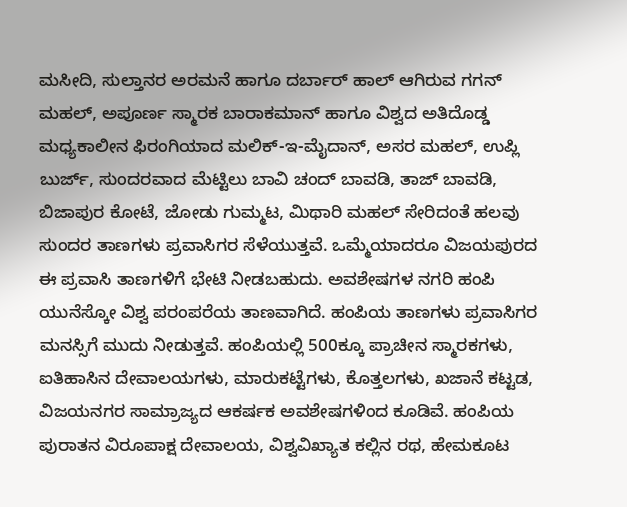ಮಸೀದಿ, ಸುಲ್ತಾನರ ಅರಮನೆ ಹಾಗೂ ದರ್ಬಾರ್ ಹಾಲ್ ಆಗಿರುವ ಗಗನ್ ಮಹಲ್, ಅಪೂರ್ಣ ಸ್ಮಾರಕ ಬಾರಾಕಮಾನ್ ಹಾಗೂ ವಿಶ್ವದ ಅತಿದೊಡ್ಡ ಮಧ್ಯಕಾಲೀನ ಫಿರಂಗಿಯಾದ ಮಲಿಕ್-ಇ-ಮೈದಾನ್, ಅಸರ ಮಹಲ್, ಉಪ್ಲಿ ಬುರ್ಜ್, ಸುಂದರವಾದ ಮೆಟ್ಟಿಲು ಬಾವಿ ಚಂದ್ ಬಾವಡಿ, ತಾಜ್ ಬಾವಡಿ, ಬಿಜಾಪುರ ಕೋಟೆ, ಜೋಡು ಗುಮ್ಮಟ, ಮಿಥಾರಿ ಮಹಲ್ ಸೇರಿದಂತೆ ಹಲವು ಸುಂದರ ತಾಣಗಳು ಪ್ರವಾಸಿಗರ ಸೆಳೆಯುತ್ತವೆ. ಒಮ್ಮೆಯಾದರೂ ವಿಜಯಪುರದ ಈ ಪ್ರವಾಸಿ ತಾಣಗಳಿಗೆ ಭೇಟಿ ನೀಡಬಹುದು. ಅವಶೇಷಗಳ ನಗರಿ ಹಂಪಿ ಯುನೆಸ್ಕೋ ವಿಶ್ವ ಪರಂಪರೆಯ ತಾಣವಾಗಿದೆ. ಹಂಪಿಯ ತಾಣಗಳು ಪ್ರವಾಸಿಗರ ಮನಸ್ಸಿಗೆ ಮುದು ನೀಡುತ್ತವೆ. ಹಂಪಿಯಲ್ಲಿ 500ಕ್ಕೂ ಪ್ರಾಚೀನ ಸ್ಮಾರಕಗಳು, ಐತಿಹಾಸಿನ ದೇವಾಲಯಗಳು, ಮಾರುಕಟ್ಟೆಗಳು, ಕೊತ್ತಲಗಳು, ಖಜಾನೆ ಕಟ್ಟಡ, ವಿಜಯನಗರ ಸಾಮ್ರಾಜ್ಯದ ಆಕರ್ಷಕ ಅವಶೇಷಗಳಿಂದ ಕೂಡಿವೆ. ಹಂಪಿಯ ಪುರಾತನ ವಿರೂಪಾಕ್ಷ ದೇವಾಲಯ, ವಿಶ್ವವಿಖ್ಯಾತ ಕಲ್ಲಿನ ರಥ, ಹೇಮಕೂಟ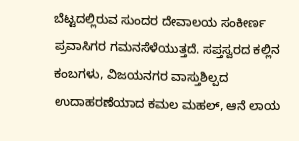ಬೆಟ್ಟದಲ್ಲಿರುವ ಸುಂದರ ದೇವಾಲಯ ಸಂಕೀರ್ಣ ಪ್ರವಾಸಿಗರ ಗಮನಸೆಳೆಯುತ್ತದೆ. ಸಪ್ತಸ್ವರದ ಕಲ್ಲಿನ ಕಂಬಗಳು, ವಿಜಯನಗರ ವಾಸ್ತುಶಿಲ್ಪದ ಉದಾಹರಣೆಯಾದ ಕಮಲ ಮಹಲ್, ಆನೆ ಲಾಯ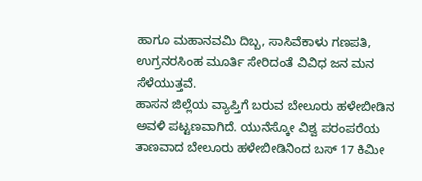ಹಾಗೂ ಮಹಾನವಮಿ ದಿಬ್ಬ, ಸಾಸಿವೆಕಾಳು ಗಣಪತಿ, ಉಗ್ರನರಸಿಂಹ ಮೂರ್ತಿ ಸೇರಿದಂತೆ ವಿವಿಧ ಜನ ಮನ ಸೆಳೆಯುತ್ತವೆ.
ಹಾಸನ ಜಿಲ್ಲೆಯ ವ್ಯಾಪ್ತಿಗೆ ಬರುವ ಬೇಲೂರು ಹಳೇಬೀಡಿನ ಅವಳಿ ಪಟ್ಟಣವಾಗಿದೆ. ಯುನೆಸ್ಕೋ ವಿಶ್ವ ಪರಂಪರೆಯ ತಾಣವಾದ ಬೇಲೂರು ಹಳೇಬೀಡಿನಿಂದ ಬಸ್ 17 ಕಿಮೀ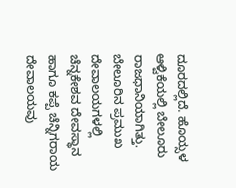ದೂರದಲ್ಲಿದೆ. ಹೊಯ್ಸಳ ಆಳ್ವಿಕೆಯಲ್ಲಿ ಬೇಲೂರು ರಾಜಧಾನಿಯಾಗಿತ್ತು. ಬೇಲೂರಿನ ಪ್ರಮುಖ ದೇವಾಲಯಗಳಲ್ಲಿ ಚೆನ್ನಕೇಶವ ದೇವಸ್ಥಾನ ಹಾಗೂ ಕಪ್ಪೆ ಚೆನ್ನಿಗರಾಯ ದೇವಾಲಯವು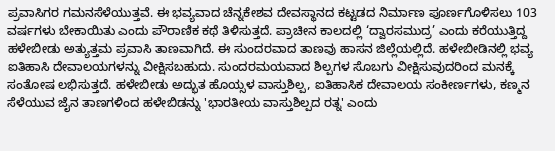ಪ್ರವಾಸಿಗರ ಗಮನಸೆಳೆಯುತ್ತವೆ. ಈ ಭವ್ಯವಾದ ಚೆನ್ನಕೇಶವ ದೇವಸ್ಥಾನದ ಕಟ್ಟಡದ ನಿರ್ಮಾಣ ಪೂರ್ಣಗೊಳಿಸಲು 103 ವರ್ಷಗಳು ಬೇಕಾಯಿತು ಎಂದು ಪೌರಾಣಿಕ ಕಥೆ ತಿಳಿಸುತ್ತದೆ. ಪ್ರಾಚೀನ ಕಾಲದಲ್ಲಿ ‘ದ್ವಾರಸಮುದ್ರ’ ಎಂದು ಕರೆಯುತ್ತಿದ್ದ ಹಳೇಬೀಡು ಅತ್ಯುತ್ತಮ ಪ್ರವಾಸಿ ತಾಣವಾಗಿದೆ. ಈ ಸುಂದರವಾದ ತಾಣವು ಹಾಸನ ಜಿಲ್ಲೆಯಲ್ಲಿದೆ. ಹಳೇಬೀಡಿನಲ್ಲಿ ಭವ್ಯ ಐತಿಹಾಸಿ ದೇವಾಲಯಗಳನ್ನು ವೀಕ್ಷಿಸಬಹುದು. ಸುಂದರಮಯವಾದ ಶಿಲ್ಪಗಳ ಸೊಬಗು ವೀಕ್ಷಿಸುವುದರಿಂದ ಮನಕ್ಕೆ ಸಂತೋಷ ಲಭಿಸುತ್ತದೆ. ಹಳೇಬೀಡು ಅದ್ಭುತ ಹೊಯ್ಸಳ ವಾಸ್ತುಶಿಲ್ಪ, ಐತಿಹಾಸಿಕ ದೇವಾಲಯ ಸಂಕೀರ್ಣಗಳು, ಕಣ್ಮನ ಸೆಳೆಯುವ ಜೈನ ತಾಣಗಳಿಂದ ಹಳೇಬಿಡನ್ನು 'ಭಾರತೀಯ ವಾಸ್ತುಶಿಲ್ಪದ ರತ್ನ' ಎಂದು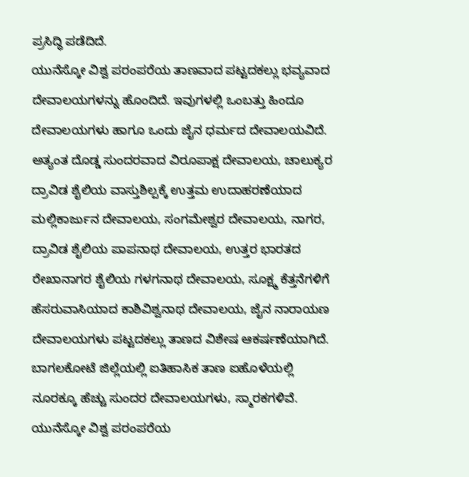ಪ್ರಸಿದ್ಧಿ ಪಡೆದಿದೆ.
ಯುನೆಸ್ಕೋ ವಿಶ್ವ ಪರಂಪರೆಯ ತಾಣವಾದ ಪಟ್ಟದಕಲ್ಲು ಭವ್ಯವಾದ ದೇವಾಲಯಗಳನ್ನು ಹೊಂದಿದೆ. ಇವುಗಳಲ್ಲಿ ಒಂಬತ್ತು ಹಿಂದೂ ದೇವಾಲಯಗಳು ಹಾಗೂ ಒಂದು ಜೈನ ಧರ್ಮದ ದೇವಾಲಯವಿದೆ. ಅತ್ಯಂತ ದೊಡ್ಡ ಸುಂದರವಾದ ವಿರೂಪಾಕ್ಷ ದೇವಾಲಯ, ಚಾಲುಕ್ಯರ ದ್ರಾವಿಡ ಶೈಲಿಯ ವಾಸ್ತುಶಿಲ್ಪಕ್ಕೆ ಉತ್ತಮ ಉದಾಹರಣೆಯಾದ ಮಲ್ಲಿಕಾರ್ಜುನ ದೇವಾಲಯ, ಸಂಗಮೇಶ್ವರ ದೇವಾಲಯ, ನಾಗರ, ದ್ರಾವಿಡ ಶೈಲಿಯ ಪಾಪನಾಥ ದೇವಾಲಯ, ಉತ್ತರ ಭಾರತದ ರೇಖಾನಾಗರ ಶೈಲಿಯ ಗಳಗನಾಥ ದೇವಾಲಯ, ಸೂಕ್ಷ್ಮ ಕೆತ್ತನೆಗಳಿಗೆ ಹೆಸರುವಾಸಿಯಾದ ಕಾಶಿವಿಶ್ವನಾಥ ದೇವಾಲಯ, ಜೈನ ನಾರಾಯಣ ದೇವಾಲಯಗಳು ಪಟ್ಟದಕಲ್ಲು ತಾಣದ ವಿಶೇಷ ಆಕರ್ಷಣೆಯಾಗಿದೆ. ಬಾಗಲಕೋಟೆ ಜಿಲ್ಲೆಯಲ್ಲಿ ಐತಿಹಾಸಿಕ ತಾಣ ಐಹೊಳೆಯಲ್ಲಿ ನೂರಕ್ಕೂ ಹೆಚ್ಚು ಸುಂದರ ದೇವಾಲಯಗಳು, ಸ್ಮಾರಕಗಳಿವೆ. ಯುನೆಸ್ಕೋ ವಿಶ್ವ ಪರಂಪರೆಯ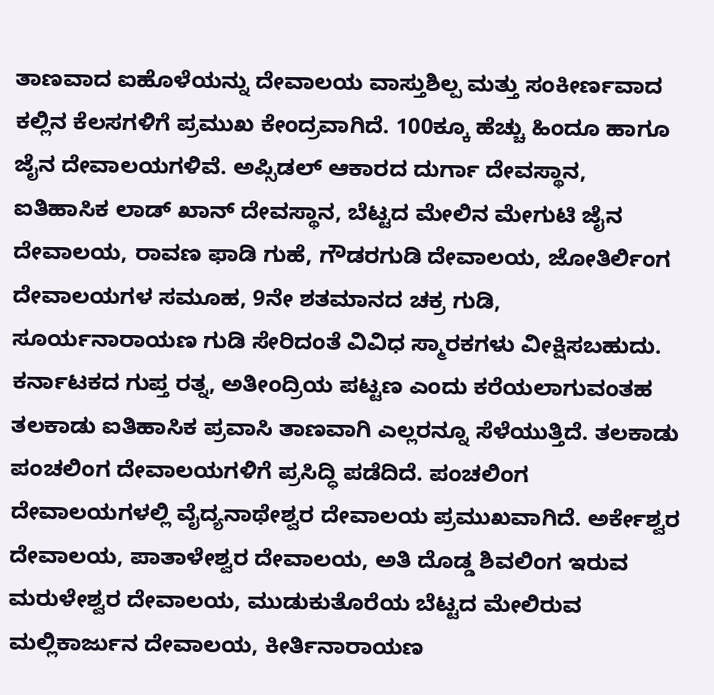ತಾಣವಾದ ಐಹೊಳೆಯನ್ನು ದೇವಾಲಯ ವಾಸ್ತುಶಿಲ್ಪ ಮತ್ತು ಸಂಕೀರ್ಣವಾದ ಕಲ್ಲಿನ ಕೆಲಸಗಳಿಗೆ ಪ್ರಮುಖ ಕೇಂದ್ರವಾಗಿದೆ. 100ಕ್ಕೂ ಹೆಚ್ಚು ಹಿಂದೂ ಹಾಗೂ ಜೈನ ದೇವಾಲಯಗಳಿವೆ. ಅಪ್ಸಿಡಲ್ ಆಕಾರದ ದುರ್ಗಾ ದೇವಸ್ಥಾನ, ಐತಿಹಾಸಿಕ ಲಾಡ್ ಖಾನ್ ದೇವಸ್ಥಾನ, ಬೆಟ್ಟದ ಮೇಲಿನ ಮೇಗುಟಿ ಜೈನ ದೇವಾಲಯ, ರಾವಣ ಫಾಡಿ ಗುಹೆ, ಗೌಡರಗುಡಿ ದೇವಾಲಯ, ಜೋತಿರ್ಲಿಂಗ ದೇವಾಲಯಗಳ ಸಮೂಹ, 9ನೇ ಶತಮಾನದ ಚಕ್ರ ಗುಡಿ, ಸೂರ್ಯನಾರಾಯಣ ಗುಡಿ ಸೇರಿದಂತೆ ವಿವಿಧ ಸ್ಮಾರಕಗಳು ವೀಕ್ಷಿಸಬಹುದು. ಕರ್ನಾಟಕದ ಗುಪ್ತ ರತ್ನ, ಅತೀಂದ್ರಿಯ ಪಟ್ಟಣ ಎಂದು ಕರೆಯಲಾಗುವಂತಹ ತಲಕಾಡು ಐತಿಹಾಸಿಕ ಪ್ರವಾಸಿ ತಾಣವಾಗಿ ಎಲ್ಲರನ್ನೂ ಸೆಳೆಯುತ್ತಿದೆ. ತಲಕಾಡು ಪಂಚಲಿಂಗ ದೇವಾಲಯಗಳಿಗೆ ಪ್ರಸಿದ್ಧಿ ಪಡೆದಿದೆ. ಪಂಚಲಿಂಗ ದೇವಾಲಯಗಳಲ್ಲಿ ವೈದ್ಯನಾಥೇಶ್ವರ ದೇವಾಲಯ ಪ್ರಮುಖವಾಗಿದೆ. ಅರ್ಕೇಶ್ವರ ದೇವಾಲಯ, ಪಾತಾಳೇಶ್ವರ ದೇವಾಲಯ, ಅತಿ ದೊಡ್ಡ ಶಿವಲಿಂಗ ಇರುವ ಮರುಳೇಶ್ವರ ದೇವಾಲಯ, ಮುಡುಕುತೊರೆಯ ಬೆಟ್ಟದ ಮೇಲಿರುವ ಮಲ್ಲಿಕಾರ್ಜುನ ದೇವಾಲಯ, ಕೀರ್ತಿನಾರಾಯಣ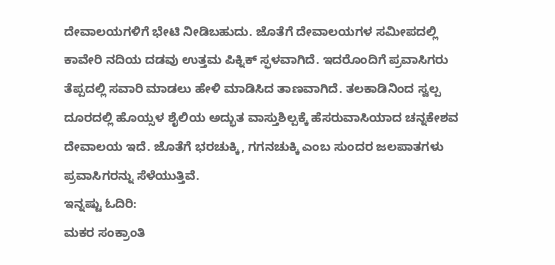ದೇವಾಲಯಗಳಿಗೆ ಭೇಟಿ ನೀಡಿಬಹುದು. ಜೊತೆಗೆ ದೇವಾಲಯಗಳ ಸಮೀಪದಲ್ಲಿ ಕಾವೇರಿ ನದಿಯ ದಡವು ಉತ್ತಮ ಪಿಕ್ನಿಕ್ ಸ್ಫಳವಾಗಿದೆ. ಇದರೊಂದಿಗೆ ಪ್ರವಾಸಿಗರು ತೆಪ್ಪದಲ್ಲಿ ಸವಾರಿ ಮಾಡಲು ಹೇಳಿ ಮಾಡಿಸಿದ ತಾಣವಾಗಿದೆ. ತಲಕಾಡಿನಿಂದ ಸ್ವಲ್ಪ ದೂರದಲ್ಲಿ ಹೊಯ್ಸಳ ಶೈಲಿಯ ಅದ್ಭುತ ವಾಸ್ತುಶಿಲ್ಪಕ್ಕೆ ಹೆಸರುವಾಸಿಯಾದ ಚನ್ನಕೇಶವ ದೇವಾಲಯ ಇದೆ. ಜೊತೆಗೆ ಭರಚುಕ್ಕಿ, ಗಗನಚುಕ್ಕಿ ಎಂಬ ಸುಂದರ ಜಲಪಾತಗಳು ಪ್ರವಾಸಿಗರನ್ನು ಸೆಳೆಯುತ್ತಿವೆ.
ಇನ್ನಷ್ಟು ಓದಿರಿ:
ಮಕರ ಸಂಕ್ರಾಂತಿ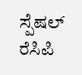ಸ್ಪೆಷಲ್ ರೆಸಿಪಿ